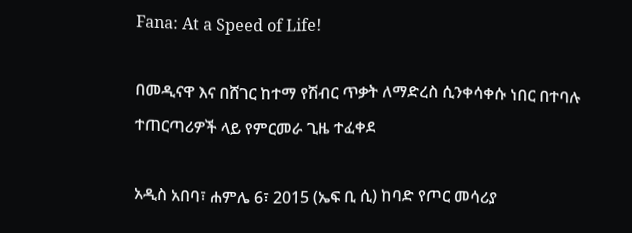Fana: At a Speed of Life!

በመዲናዋ እና በሸገር ከተማ የሽብር ጥቃት ለማድረስ ሲንቀሳቀሱ ነበር በተባሉ ተጠርጣሪዎች ላይ የምርመራ ጊዜ ተፈቀደ

አዲስ አበባ፣ ሐምሌ 6፣ 2015 (ኤፍ ቢ ሲ) ከባድ የጦር መሳሪያ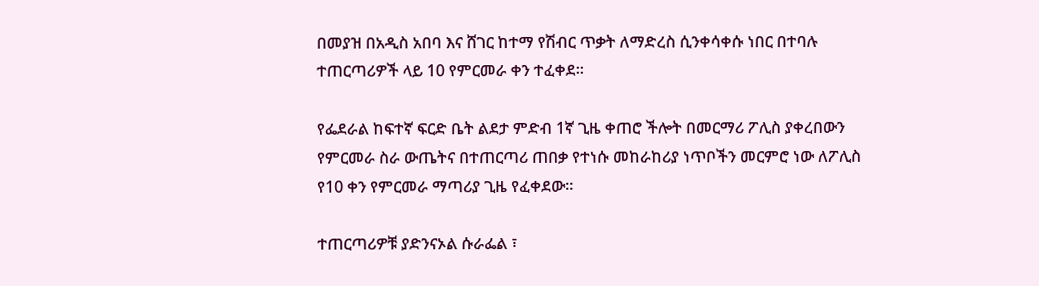በመያዝ በአዲስ አበባ እና ሸገር ከተማ የሽብር ጥቃት ለማድረስ ሲንቀሳቀሱ ነበር በተባሉ ተጠርጣሪዎች ላይ 10 የምርመራ ቀን ተፈቀደ።

የፌደራል ከፍተኛ ፍርድ ቤት ልደታ ምድብ 1ኛ ጊዜ ቀጠሮ ችሎት በመርማሪ ፖሊስ ያቀረበውን የምርመራ ስራ ውጤትና በተጠርጣሪ ጠበቃ የተነሱ መከራከሪያ ነጥቦችን መርምሮ ነው ለፖሊስ የ10 ቀን የምርመራ ማጣሪያ ጊዜ የፈቀደው።

ተጠርጣሪዎቹ ያድንናኦል ሱራፌል ፣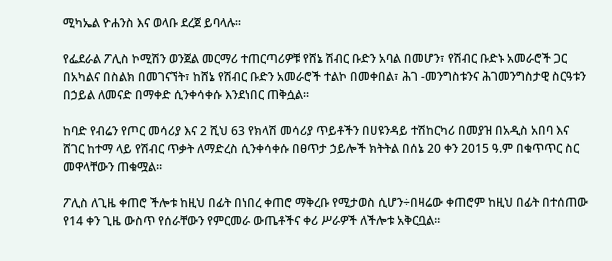ሚካኤል ዮሐንስ እና ወላቡ ደረጀ ይባላሉ።

የፌደራል ፖሊስ ኮሚሽን ወንጀል መርማሪ ተጠርጣሪዎቹ የሸኔ ሽብር ቡድን አባል በመሆን፣ የሽብር ቡድኑ አመራሮች ጋር በአካልና በስልክ በመገናኘት፣ ከሸኔ የሽብር ቡድን አመራሮች ተልኮ በመቀበል፣ ሕገ -መንግስቱንና ሕገመንግስታዊ ስርዓቱን በኃይል ለመናድ በማቀድ ሲንቀሳቀሱ እንደነበር ጠቅሷል፡፡

ከባድ የብሬን የጦር መሳሪያ እና 2 ሺህ 63 የክላሽ መሳሪያ ጥይቶችን በሀዩንዳይ ተሽከርካሪ በመያዝ በአዲስ አበባ እና ሸገር ከተማ ላይ የሽብር ጥቃት ለማድረስ ሲንቀሳቀሱ በፀጥታ ኃይሎች ክትትል በሰኔ 20 ቀን 2015 ዓ.ም በቁጥጥር ስር መዋላቸውን ጠቁሟል፡፡

ፖሊስ ለጊዜ ቀጠሮ ችሎቱ ከዚህ በፊት በነበረ ቀጠሮ ማቅረቡ የሚታወስ ሲሆን÷በዛሬው ቀጠሮም ከዚህ በፊት በተሰጠው የ14 ቀን ጊዜ ውስጥ የሰራቸውን የምርመራ ውጤቶችና ቀሪ ሥራዎች ለችሎቱ አቅርቧል።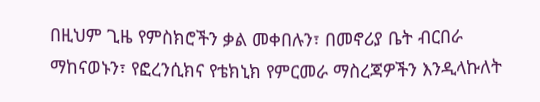በዚህም ጊዜ የምስክሮችን ቃል መቀበሉን፣ በመኖሪያ ቤት ብርበራ ማከናወኑን፣ የፎረንሲክና የቴክኒክ የምርመራ ማስረጃዎችን እንዲላኩለት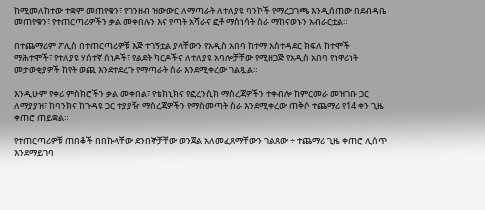ከሚመለከተው ተቋም መጠየቁን፣ የገንዘብ ዝውውር ለማጣራት ለተለያዩ ባንኮች የማረጋገጫ እንዲሰጠው በደብዳቤ መጠየቁን፣ የተጠርጣሪዎችን ቃል መቀበሉን እና የጣት አሻራና ፎቶ ማስነሳት ስራ ማከናወኑን አብራርቷል።

በተጨማሪም ፖሊስ በተጠርጣሪዎቹ እጅ ተገኝቷል ያላቸውን የአዲስ አበባ ከተማ አስተዳደር ክፍለ ከተሞች ማሕተሞች፣ የተለያዩ ሃሰተኛ ሰነዶች፣ የልደት ካርዶችና ለተለያዩ አባሎቻቸው የሚዘጋጅ የአዲስ አበባ የነዋሪነት መታወቂያዎች ከየት ወጪ እንደተደረጉ የማጣራት ስራ እንደሚቀረው ገልጿል።

እንዲሁም የቀሪ ምስክሮችን ቃል መቀበል፣ የቴክኒክና የፎረንሲክ ማስረጃዎችን ተቀብሎ ከምርመራ መዝገቡ ጋር ለማያያዝ፣ ከባንክና ከጉዳዩ ጋር ተያያዥ ማስረጃዎችን የማስመጣት ስራ እንደሚቀረው ጠቅሶ ተጨማሪ የ14 ቀን ጊዜ ቀጠሮ ጠይቋል።

የተጠርጣሪዎቹ ጠበቆች በበኩላቸው ደንበኞቻቸው ወንጀል አለመፈጸማቸውን ገልጸው ÷ ተጨማሪ ጊዜ ቀጠሮ ሊሰጥ እንደማይገባ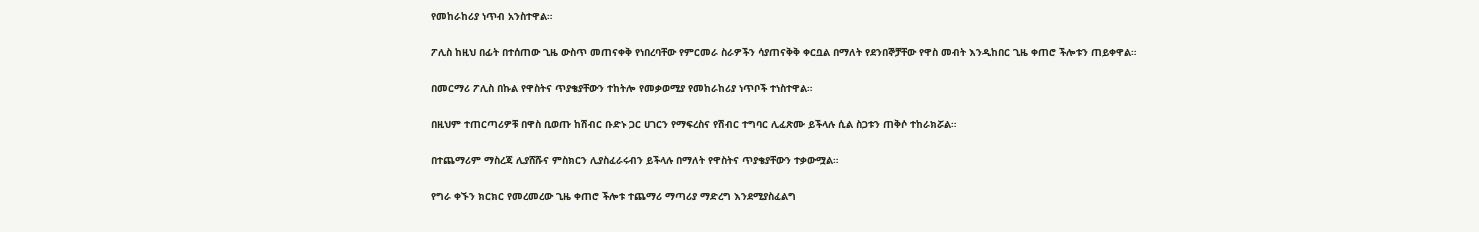የመከራከሪያ ነጥብ አንስተዋል።

ፖሊስ ከዚህ በፊት በተሰጠው ጊዜ ውስጥ መጠናቀቅ የነበረባቸው የምርመራ ስራዎችን ሳያጠናቅቅ ቀርቧል በማለት የደንበኞቻቸው የዋስ መብት እንዲከበር ጊዜ ቀጠሮ ችሎቱን ጠይቀዋል።

በመርማሪ ፖሊስ በኩል የዋስትና ጥያቄያቸውን ተከትሎ የመቃወሚያ የመከራከሪያ ነጥቦች ተነስተዋል።

በዚህም ተጠርጣሪዎቹ በዋስ ቢወጡ ከሽብር ቡድኑ ጋር ሀገርን የማፍረስና የሽብር ተግባር ሊፈጽሙ ይችላሉ ሲል ስጋቱን ጠቅሶ ተከራክሯል።

በተጨማሪም ማስረጃ ሊያሸሹና ምስክርን ሊያስፈራሩብን ይችላሉ በማለት የዋስትና ጥያቄያቸውን ተቃውሟል።

የግራ ቀኙን ክርክር የመረመረው ጊዜ ቀጠሮ ችሎቱ ተጨማሪ ማጣሪያ ማድረግ እንደሚያስፈልግ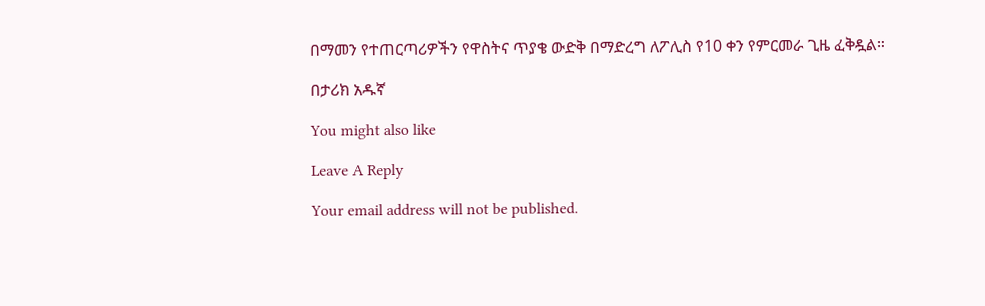በማመን የተጠርጣሪዎችን የዋስትና ጥያቄ ውድቅ በማድረግ ለፖሊስ የ10 ቀን የምርመራ ጊዜ ፈቅዷል።

በታሪክ አዱኛ

You might also like

Leave A Reply

Your email address will not be published.